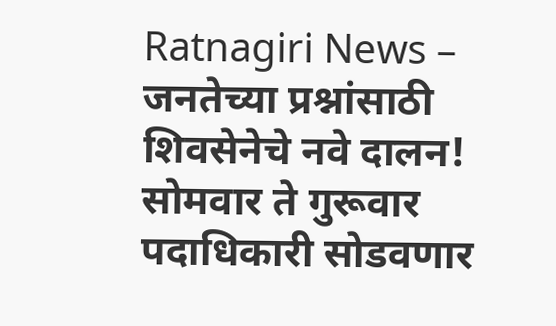Ratnagiri News – जनतेच्या प्रश्नांसाठी शिवसेनेचे नवे दालन! सोमवार ते गुरूवार पदाधिकारी सोडवणार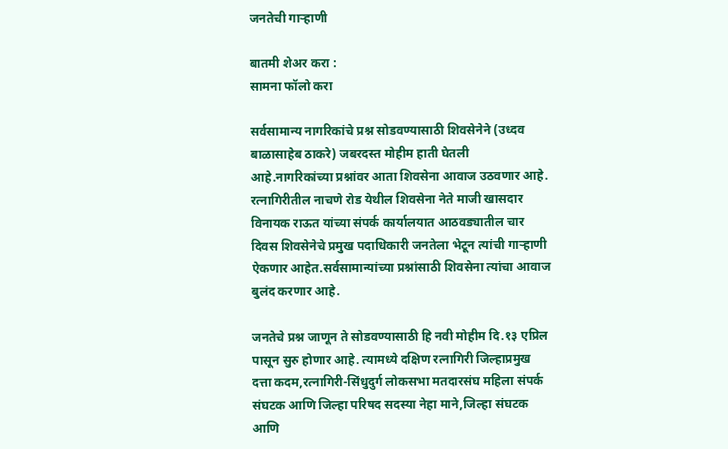जनतेची गाऱ्हाणी

बातमी शेअर करा :
सामना फॉलो करा

सर्वसामान्य नागरिकांचे प्रश्न सोडवण्यासाठी शिवसेनेने (उध्दव बाळासाहेब ठाकरे) जबरदस्त मोहीम हाती घेतली आहे.नागरिकांच्या प्रश्नांवर आता शिवसेना आवाज उठवणार आहे. रत्नागिरीतील नाचणे रोड येथील शिवसेना नेते माजी खासदार विनायक राऊत यांच्या संपर्क कार्यालयात आठवड्यातील चार दिवस शिवसेनेचे प्रमुख पदाधिकारी जनतेला भेटून त्यांची गाऱ्हाणी ऐकणार आहेत.सर्वसामान्यांच्या प्रश्नांसाठी शिवसेना त्यांचा आवाज बुलंद करणार आहे.

जनतेचे प्रश्न जाणून ते सोडवण्यासाठी हि नवी मोहीम दि.१३ एप्रिल पासून सुरु होणार आहे. त्यामध्ये दक्षिण रत्नागिरी जिल्हाप्रमुख दत्ता कदम,रत्नागिरी-सिंधुदुर्ग लोकसभा मतदारसंघ महिला संपर्क संघटक आणि जिल्हा परिषद सदस्या नेहा माने,जिल्हा संघटक आणि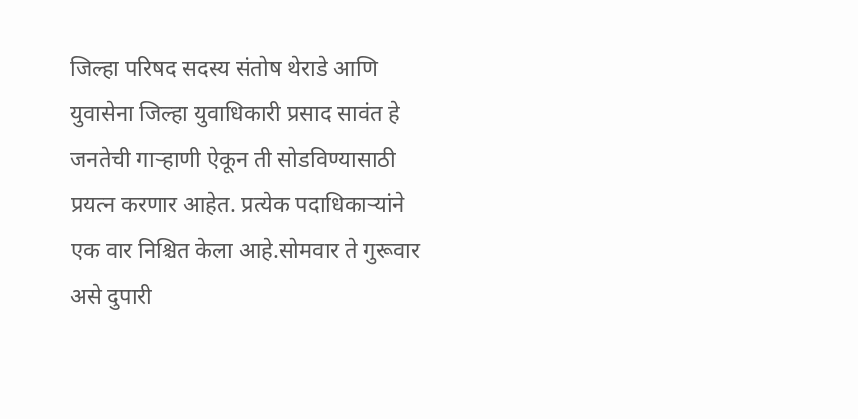जिल्हा परिषद सदस्य संतोष थेराडे आणि युवासेना जिल्हा युवाधिकारी प्रसाद सावंत हे जनतेची गाऱ्हाणी ऐकून ती सोडविण्यासाठी प्रयत्न करणार आहेत. प्रत्येक पदाधिकाऱ्यांने एक वार निश्चित केला आहे.सोमवार ते गुरूवार असे दुपारी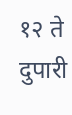१२ ते दुपारी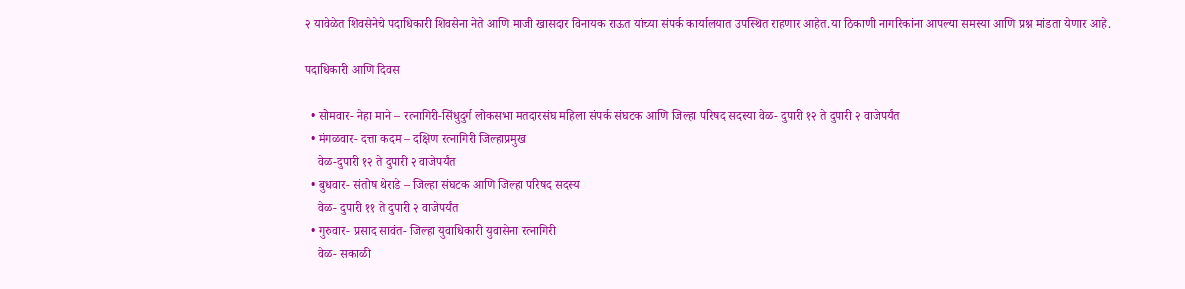२ यावेळेत शिवसेनेचे पदाधिकारी शिवसेना नेते आणि माजी खासदार विनायक राऊत यांच्या संपर्क कार्यालयात उपस्थित राहणार आहेत.या ठिकाणी नागरिकांना आपल्या समस्या आणि प्रश्न मांडता येणार आहे.

पदाधिकारी आणि दिवस

  • सोमवार- नेहा माने – रत्नागिरी-सिंधुदुर्ग लोकसभा मतदारसंघ महिला संपर्क संघटक आणि जिल्हा परिषद सदस्या वेळ- दुपारी १२ ते दुपारी २ वाजेपर्यंत
  • मंगळवार- दत्ता कदम – दक्षिण रत्नागिरी जिल्हाप्रमुख
    वेळ-दुपारी १२ ते दुपारी २ वाजेपर्यंत
  • बुधवार- संतोष थेराडे – जिल्हा संघटक आणि जिल्हा परिषद सदस्य
    वेळ- दुपारी ११ ते दुपारी २ वाजेपर्यंत
  • गुरुवार- प्रसाद सावंत- जिल्हा युवाधिकारी युवासेना रत्नागिरी
    वेळ- सकाळी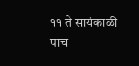११ ते सायंकाळी पाच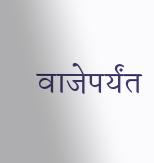वाजेपर्यंत